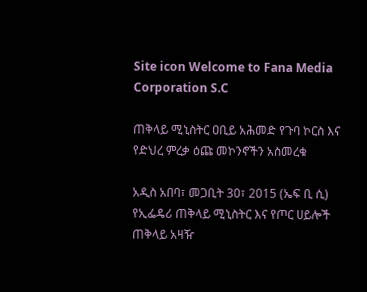Site icon Welcome to Fana Media Corporation S.C

ጠቅላይ ሚኒስትር ዐቢይ አሕመድ የጉባ ኮርስ እና የድህረ ምረቃ ዕጩ መኮንኖችን አስመረቁ

አዲስ አበባ፣ መጋቢት 30፣ 2015 (ኤፍ ቢ ሲ) የኢፌዴሪ ጠቅላይ ሚኒስትር እና የጦር ሀይሎች ጠቅላይ አዛዥ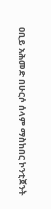ዐቢይ አሕመድ በሁርሶ ሰላም ማስከበር ኮንቲጀንት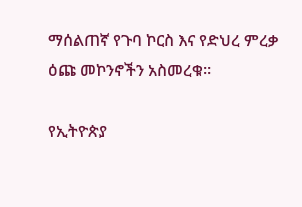ማሰልጠኛ የጉባ ኮርስ እና የድህረ ምረቃ ዕጩ መኮንኖችን አስመረቁ።

የኢትዮጵያ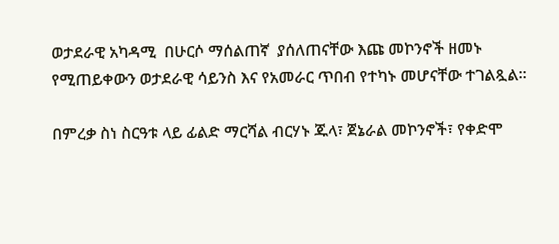ወታደራዊ አካዳሚ  በሁርሶ ማሰልጠኛ  ያሰለጠናቸው እጩ መኮንኖች ዘመኑ የሚጠይቀውን ወታደራዊ ሳይንስ እና የአመራር ጥበብ የተካኑ መሆናቸው ተገልጿል።

በምረቃ ስነ ስርዓቱ ላይ ፊልድ ማርሻል ብርሃኑ ጁላ፣ ጀኔራል መኮንኖች፣ የቀድሞ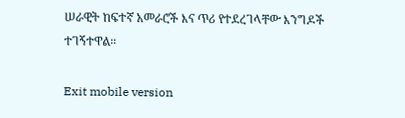ሠራዊት ከፍተኛ አመራሮች እና ጥሪ የተደረገላቸው እንግዶች ተገኝተዋል።

Exit mobile version